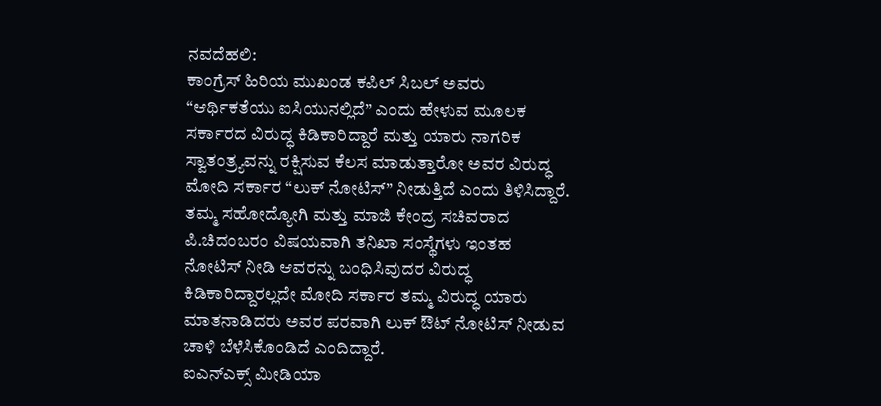ನವದೆಹಲಿ:
ಕಾಂಗ್ರೆಸ್ ಹಿರಿಯ ಮುಖಂಡ ಕಪಿಲ್ ಸಿಬಲ್ ಅವರು “ಆರ್ಥಿಕತೆಯು ಐಸಿಯುನಲ್ಲಿದೆ” ಎಂದು ಹೇಳುವ ಮೂಲಕ ಸರ್ಕಾರದ ವಿರುದ್ಧ ಕಿಡಿಕಾರಿದ್ದಾರೆ ಮತ್ತು ಯಾರು ನಾಗರಿಕ ಸ್ವಾತಂತ್ರ್ಯವನ್ನು ರಕ್ಷಿಸುವ ಕೆಲಸ ಮಾಡುತ್ತಾರೋ ಅವರ ವಿರುದ್ಧ ಮೋದಿ ಸರ್ಕಾರ “ಲುಕ್ ನೋಟಿಸ್” ನೀಡುತ್ತಿದೆ ಎಂದು ತಿಳಿಸಿದ್ದಾರೆ.
ತಮ್ಮ ಸಹೋದ್ಯೋಗಿ ಮತ್ತು ಮಾಜಿ ಕೇಂದ್ರ ಸಚಿವರಾದ ಪಿ.ಚಿದಂಬರಂ ವಿಷಯವಾಗಿ ತನಿಖಾ ಸಂಸ್ಥೆಗಳು ಇಂತಹ ನೋಟಿಸ್ ನೀಡಿ ಆವರನ್ನು ಬಂಧಿಸಿವುದರ ವಿರುದ್ಧ ಕಿಡಿಕಾರಿದ್ದಾರಲ್ಲದೇ ಮೋದಿ ಸರ್ಕಾರ ತಮ್ಮ ವಿರುದ್ಧ ಯಾರು ಮಾತನಾಡಿದರು ಅವರ ಪರವಾಗಿ ಲುಕ್ ಔಟ್ ನೋಟಿಸ್ ನೀಡುವ ಚಾಳಿ ಬೆಳೆಸಿಕೊಂಡಿದೆ ಎಂದಿದ್ದಾರೆ.
ಐಎನ್ಎಕ್ಸ್ ಮೀಡಿಯಾ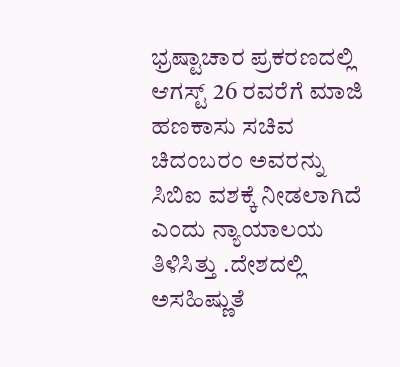ಭ್ರಷ್ಟಾಚಾರ ಪ್ರಕರಣದಲ್ಲಿ ಆಗಸ್ಟ್ 26 ರವರೆಗೆ ಮಾಜಿ ಹಣಕಾಸು ಸಚಿವ ಚಿದಂಬರಂ ಅವರನ್ನು ಸಿಬಿಐ ವಶಕ್ಕೆ ನೀಡಲಾಗಿದೆ ಎಂದು ನ್ಯಾಯಾಲಯ ತಿಳಿಸಿತ್ತು .ದೇಶದಲ್ಲಿ ಅಸಹಿಷ್ಣುತೆ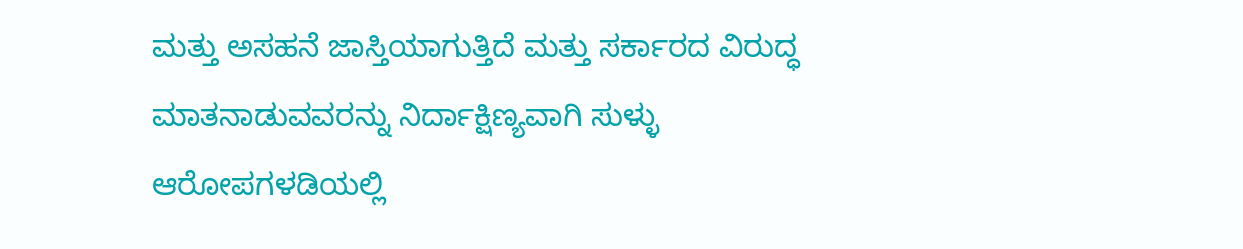ಮತ್ತು ಅಸಹನೆ ಜಾಸ್ತಿಯಾಗುತ್ತಿದೆ ಮತ್ತು ಸರ್ಕಾರದ ವಿರುದ್ಧ ಮಾತನಾಡುವವರನ್ನು ನಿರ್ದಾಕ್ಷಿಣ್ಯವಾಗಿ ಸುಳ್ಳು ಆರೋಪಗಳಡಿಯಲ್ಲಿ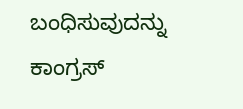ಬಂಧಿಸುವುದನ್ನು ಕಾಂಗ್ರಸ್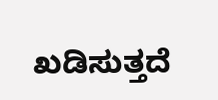ಖಡಿಸುತ್ತದೆ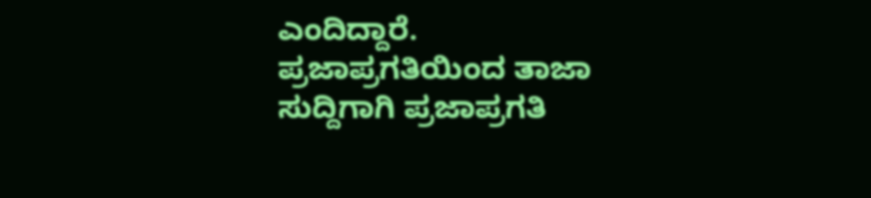ಎಂದಿದ್ದಾರೆ.
ಪ್ರಜಾಪ್ರಗತಿಯಿಂದ ತಾಜಾ ಸುದ್ದಿಗಾಗಿ ಪ್ರಜಾಪ್ರಗತಿ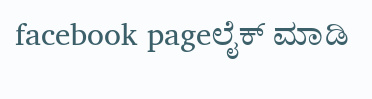facebook pageಲೈಕ್ ಮಾಡಿ